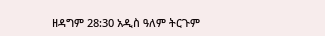ዘዳግም 28:30 አዲስ ዓለም ትርጉም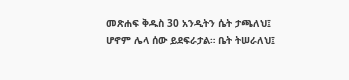መጽሐፍ ቅዱስ 30 አንዲትን ሴት ታጫለህ፤ ሆኖም ሌላ ሰው ይደፍራታል። ቤት ትሠራለህ፤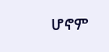ሆኖም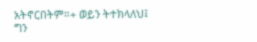አትኖርበትም።+ ወይን ትተክላለህ፤ ግን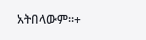አትበላውም።+